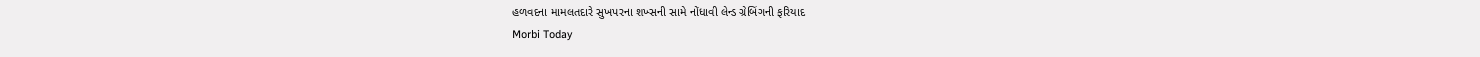હળવદના મામલતદારે સુખપરના શખ્સની સામે નોંધાવી લેન્ડ ગ્રેબિંગની ફરિયાદ
Morbi Today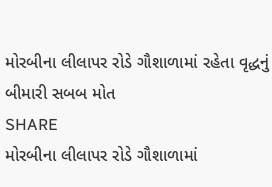મોરબીના લીલાપર રોડે ગૌશાળામાં રહેતા વૃદ્ધનું બીમારી સબબ મોત
SHARE
મોરબીના લીલાપર રોડે ગૌશાળામાં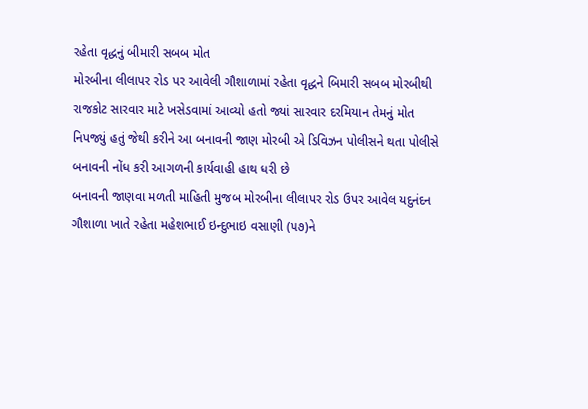રહેતા વૃદ્ધનું બીમારી સબબ મોત
મોરબીના લીલાપર રોડ પર આવેલી ગૌશાળામાં રહેતા વૃદ્ધને બિમારી સબબ મોરબીથી રાજકોટ સારવાર માટે ખસેડવામાં આવ્યો હતો જ્યાં સારવાર દરમિયાન તેમનું મોત નિપજ્યું હતું જેથી કરીને આ બનાવની જાણ મોરબી એ ડિવિઝન પોલીસને થતા પોલીસે બનાવની નોંધ કરી આગળની કાર્યવાહી હાથ ધરી છે
બનાવની જાણવા મળતી માહિતી મુજબ મોરબીના લીલાપર રોડ ઉપર આવેલ યદુનંદન ગૌશાળા ખાતે રહેતા મહેશભાઈ ઇન્દુભાઇ વસાણી (૫૭)ને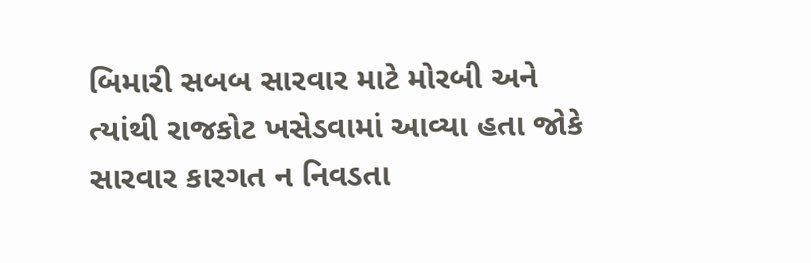બિમારી સબબ સારવાર માટે મોરબી અને ત્યાંથી રાજકોટ ખસેડવામાં આવ્યા હતા જોકે સારવાર કારગત ન નિવડતા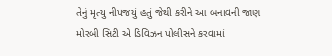તેનું મૃત્યુ નીપજયું હતું જેથી કરીને આ બનાવની જાણ મોરબી સિટી એ ડિવિઝન પોલીસને કરવામાં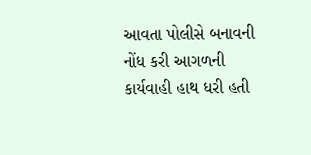આવતા પોલીસે બનાવની નોંધ કરી આગળની કાર્યવાહી હાથ ધરી હતી